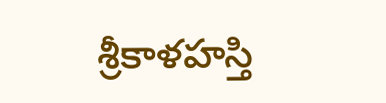శ్రీకాళహస్తి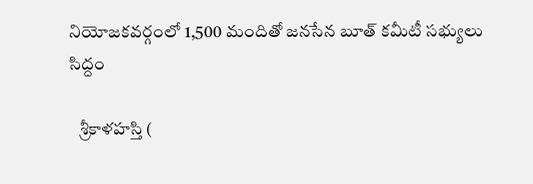నియోజకవర్గంలో 1,500 మందితో జనసేన బూత్ కమీటీ సభ్యులు సిద్దం

   శ్రీకాళహస్తి (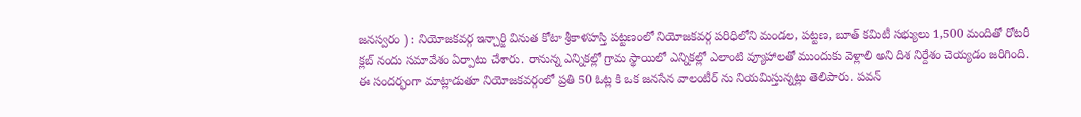జనస్వరం ) : నియోజకవర్గ ఇన్చార్జి వినుత కోటా శ్రీకాళహస్తి పట్టణంలో నియోజకవర్గ పరిధిలోని మండల, పట్టణ, బూత్ కమిటీ సభ్యులు 1,500 మందితో రోటరీ క్లబ్ నందు సమావేశం ఏర్పాటు చేశారు. రానున్న ఎన్నికల్లో గ్రామ స్థాయిలో ఎన్నికల్లో ఎలాంటి వ్యూహాలతో ముందుకు వెళ్లాలి అని దిశ నిర్దేశం చెయ్యడం జరిగింది. ఈ సందర్భంగా మాట్లాడుతూ నియోజకవర్గంలో ప్రతి 50 ఓట్ల కి ఒక జనసేన వాలంటీర్ ను నియమిస్తున్నట్లు తెలిపారు. పవన్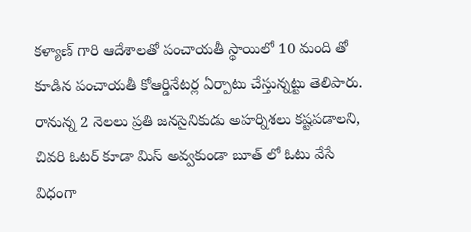కళ్యాణ్ గారి ఆదేశాలతో పంచాయతీ స్థాయిలో 10 మంది తో కూడిన పంచాయతీ కోఆర్డినేటర్ల ఏర్పాటు చేస్తున్నట్టు తెలిపారు. రానున్న 2 నెలలు ప్రతి జనసైనికుడు అహర్నిశలు కష్టపడాలని, చివరి ఓటర్ కూడా మిస్ అవ్వకుండా బూత్ లో ఓటు వేసే విధంగా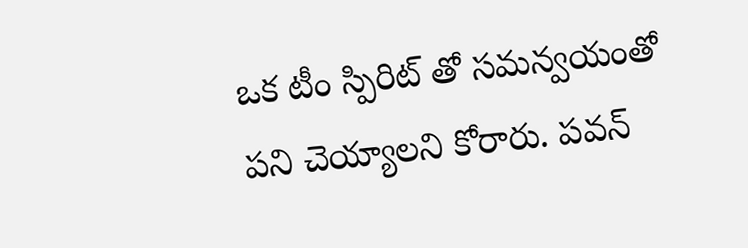ఒక టీం స్పిరిట్ తో సమన్వయంతో పని చెయ్యాలని కోరారు. పవన్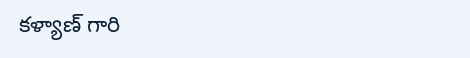కళ్యాణ్ గారి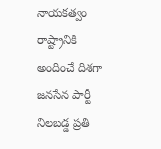నాయకత్వం రాష్ట్రానికి అందించే దిశగా జనసేన పార్టీ నిలబడ్డ ప్రతి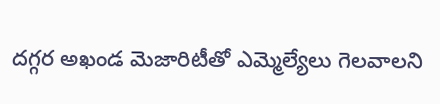దగ్గర అఖండ మెజారిటీతో ఎమ్మెల్యేలు గెలవాలని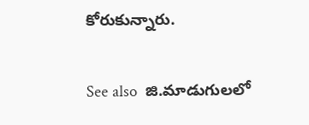కోరుకున్నారు.

See also  జి.మాడుగులలో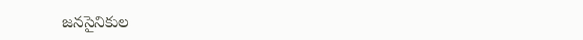జనసైనికుల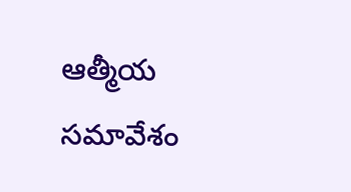ఆత్మీయ సమావేశం